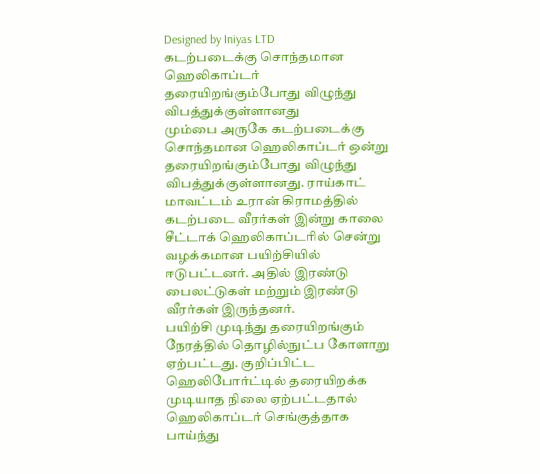Designed by Iniyas LTD
கடற்படைக்கு சொந்தமான ஹெலிகாப்டர் தரையிறங்கும்போது விழுந்து விபத்துக்குள்ளானது
மும்பை அருகே கடற்படைக்கு சொந்தமான ஹெலிகாப்டர் ஒன்று தரையிறங்கும்போது விழுந்து விபத்துக்குள்ளானது. ராய்காட் மாவட்டம் உரான் கிராமத்தில் கடற்படை வீரர்கள் இன்று காலை சீட்டாக் ஹெலிகாப்டரில் சென்று வழக்கமான பயிற்சியில் ஈடுபட்டனர். அதில் இரண்டு பைலட்டுகள் மற்றும் இரண்டு வீரர்கள் இருந்தனர்.
பயிற்சி முடிந்து தரையிறங்கும் நேரத்தில் தொழில்நுட்ப கோளாறு ஏற்பட்டது. குறிப்பிட்ட ஹெலிபோர்ட்டில் தரையிறக்க முடியாத நிலை ஏற்பட்டதால் ஹெலிகாப்டர் செங்குத்தாக பாய்ந்து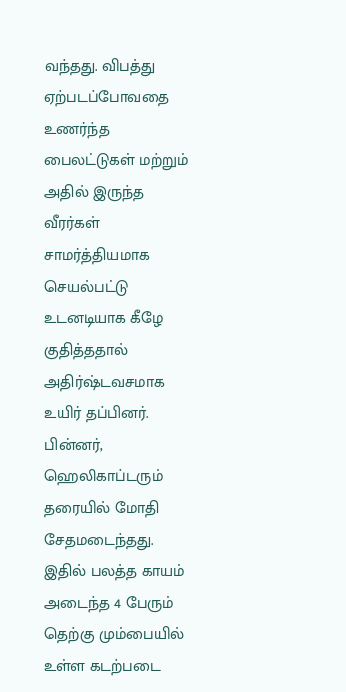வந்தது. விபத்து ஏற்படப்போவதை உணர்ந்த பைலட்டுகள் மற்றும் அதில் இருந்த வீரர்கள் சாமர்த்தியமாக செயல்பட்டு உடனடியாக கீழே குதித்ததால் அதிர்ஷ்டவசமாக உயிர் தப்பினர். பின்னர், ஹெலிகாப்டரும் தரையில் மோதி சேதமடைந்தது.
இதில் பலத்த காயம் அடைந்த 4 பேரும் தெற்கு மும்பையில் உள்ள கடற்படை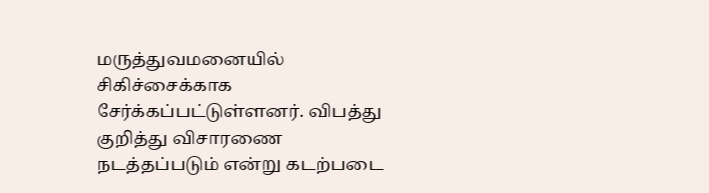மருத்துவமனையில் சிகிச்சைக்காக சேர்க்கப்பட்டுள்ளனர். விபத்து குறித்து விசாரணை நடத்தப்படும் என்று கடற்படை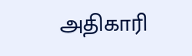அதிகாரி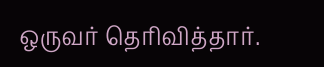ஒருவர் தெரிவித்தார்.